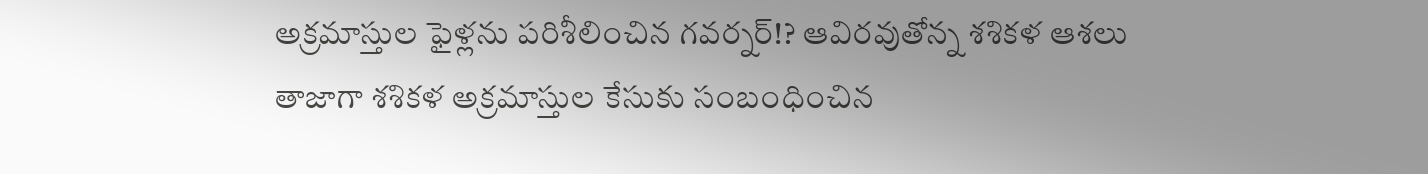అక్రమాస్తుల ఫైళ్లను పరిశీలించిన గవర్నర్!? ఆవిరవుతోన్న శశికళ ఆశలు
తాజాగా శశికళ అక్రమాస్తుల కేసుకు సంబంధించిన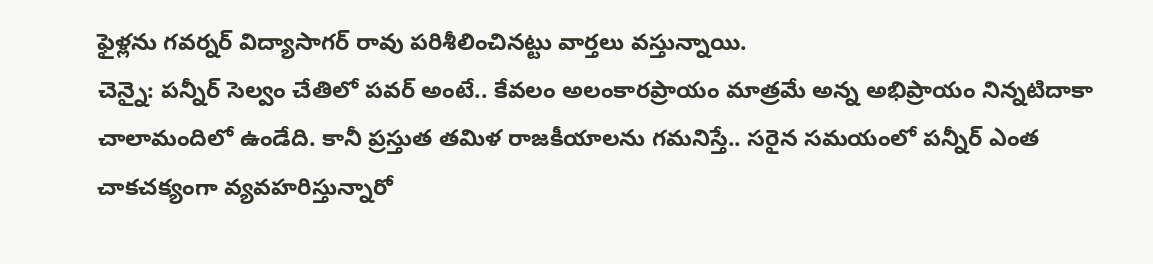ఫైళ్లను గవర్నర్ విద్యాసాగర్ రావు పరిశీలించినట్టు వార్తలు వస్తున్నాయి.
చెన్నై: పన్నీర్ సెల్వం చేతిలో పవర్ అంటే.. కేవలం అలంకారప్రాయం మాత్రమే అన్న అభిప్రాయం నిన్నటిదాకా చాలామందిలో ఉండేది. కానీ ప్రస్తుత తమిళ రాజకీయాలను గమనిస్తే.. సరైన సమయంలో పన్నీర్ ఎంత చాకచక్యంగా వ్యవహరిస్తున్నారో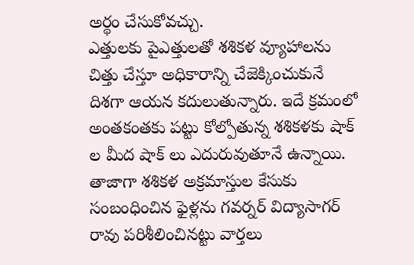అర్థం చేసుకోవచ్చు.
ఎత్తులకు పైఎత్తులతో శశికళ వ్యూహాలను చిత్తు చేస్తూ అధికారాన్ని చేజెక్కించుకునే దిశగా ఆయన కదులుతున్నారు. ఇదే క్రమంలో అంతకంతకు పట్టు కోల్పోతున్న శశికళకు షాక్ ల మీద షాక్ లు ఎదురువుతూనే ఉన్నాయి. తాజాగా శశికళ అక్రమాస్తుల కేసుకు సంబంధించిన ఫైళ్లను గవర్నర్ విద్యాసాగర్ రావు పరిశీలించినట్టు వార్తలు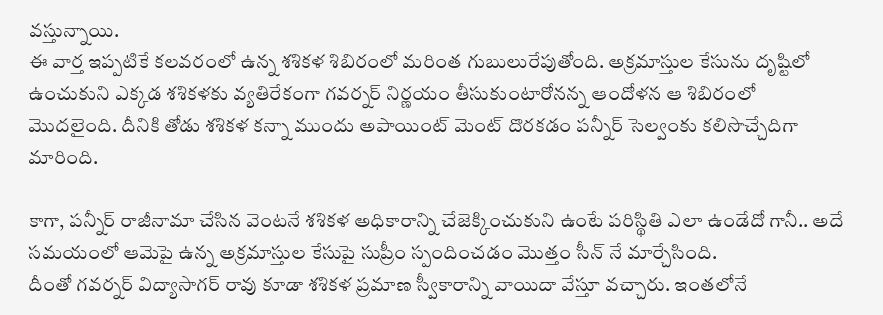వస్తున్నాయి.
ఈ వార్త ఇప్పటికే కలవరంలో ఉన్న శశికళ శిబిరంలో మరింత గుబులురేపుతోంది. అక్రమాస్తుల కేసును దృష్టిలో ఉంచుకుని ఎక్కడ శశికళకు వ్యతిరేకంగా గవర్నర్ నిర్ణయం తీసుకుంటారోనన్న ఆందోళన ఆ శిబిరంలో మొదలైంది. దీనికి తోడు శశికళ కన్నా ముందు అపాయింట్ మెంట్ దొరకడం పన్నీర్ సెల్వంకు కలిసొచ్చేదిగా మారింది.

కాగా, పన్నీర్ రాజీనామా చేసిన వెంటనే శశికళ అధికారాన్ని చేజెక్కించుకుని ఉంటే పరిస్థితి ఎలా ఉండేదో గానీ.. అదే సమయంలో ఆమెపై ఉన్న అక్రమాస్తుల కేసుపై సుప్రీం స్పందించడం మొత్తం సీన్ నే మార్చేసింది.
దీంతో గవర్నర్ విద్యాసాగర్ రావు కూడా శశికళ ప్రమాణ స్వీకారాన్ని వాయిదా వేస్తూ వచ్చారు. ఇంతలోనే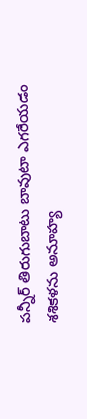పన్నీర్ తిరుగుబాటు బావుటా ఎగరేయడం శశికళను అనూహ్య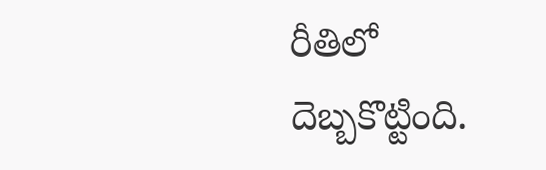రీతిలో దెబ్బకొట్టింది.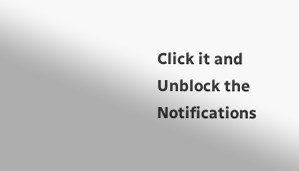Click it and Unblock the Notifications